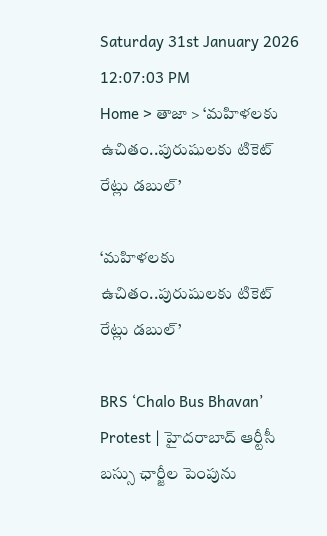Saturday 31st January 2026
12:07:03 PM
Home > తాజా > ‘మహిళలకు ఉచితం..పురుషులకు టికెట్ రేట్లు డబుల్’

‘మహిళలకు ఉచితం..పురుషులకు టికెట్ రేట్లు డబుల్’

BRS ‘Chalo Bus Bhavan’ Protest | హైదరాబాద్ ఆర్టీసీ బస్సు ఛార్జీల పెంపును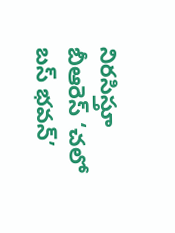నిరసిస్తూ బీఆరెస్ ‘చలో బస్ భవన్’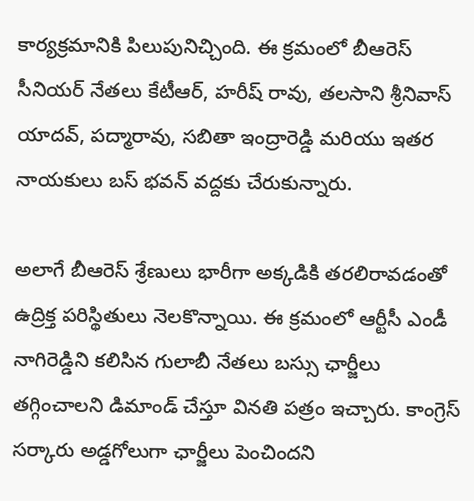కార్యక్రమానికి పిలుపునిచ్చింది. ఈ క్రమంలో బీఆరెస్ సీనియర్ నేతలు కేటీఆర్, హరీష్ రావు, తలసాని శ్రీనివాస్ యాదవ్, పద్మారావు, సబితా ఇంద్రారెడ్డి మరియు ఇతర నాయకులు బస్ భవన్ వద్దకు చేరుకున్నారు.

అలాగే బీఆరెస్ శ్రేణులు భారీగా అక్కడికి తరలిరావడంతో ఉద్రిక్త పరిస్థితులు నెలకొన్నాయి. ఈ క్రమంలో ఆర్టీసీ ఎండీ నాగిరెడ్డిని కలిసిన గులాబీ నేతలు బస్సు ఛార్జీలు తగ్గించాలని డిమాండ్ చేస్తూ వినతి పత్రం ఇచ్చారు. కాంగ్రెస్ సర్కారు అడ్డగోలుగా ఛార్జీలు పెంచిందని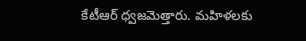కేటీఆర్ ధ్వజమెత్తారు. మహిళలకు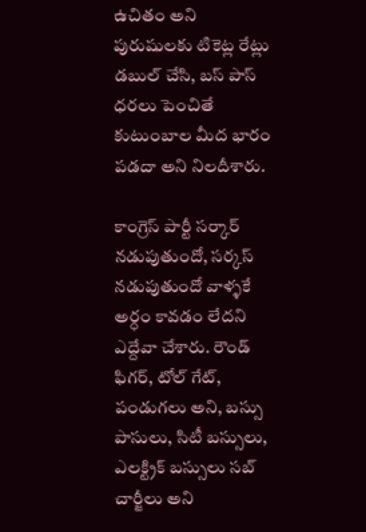ఉచితం అని పురుషులకు టికెట్ల రేట్లు డబుల్ చేసి, బస్ పాస్ ధరలు పెంచితే కుటుంబాల మీద భారం పడదా అని నిలదీశారు.

కాంగ్రెస్ పార్టీ సర్కార్ నడుపుతుందో, సర్కస్ నడుపుతుందో వాళ్ళకే అర్ధం కావడం లేదని ఎద్దేవా చేశారు. రౌండ్ ఫిగర్, టోల్ గేట్, పండుగలు అని, బస్సు పాసులు, సిటీ బస్సులు, ఎలక్ట్రిక్ బస్సులు సబ్ చార్జీలు అని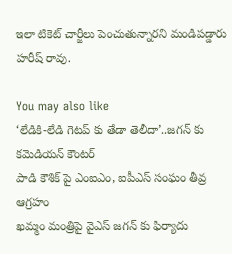ఇలా టికెట్ చార్జీలు పెంచుతున్నారని మండిపడ్డారు హరీష్ రావు.

You may also like
‘లేడికి-లేడి గెటప్ కు తేడా తెలీదా’..జగన్ కు కమెడియన్ కౌంటర్
పాడి కౌశిక్ పై ఎంఐఎం, ఐపీఎస్ సంఘం తీవ్ర ఆగ్రహం
ఖమ్మం మంత్రిపై వైఎస్ జగన్ కు ఫిర్యాదు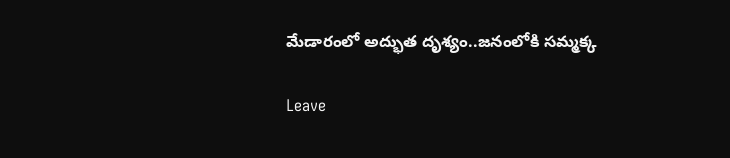మేడారంలో అద్భుత దృశ్యం..జనంలోకి సమ్మక్క

Leave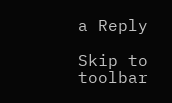a Reply

Skip to toolbar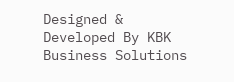Designed & Developed By KBK Business Solutions